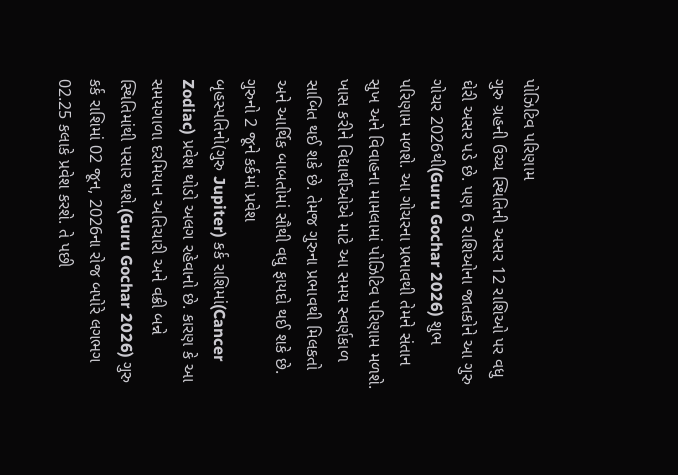પોઝિટિવ પરિણામ
ગુરુ ગ્રહની ઉચ્ચ સ્થિતિની અસર 12 રાશિઓ પર વધુ ઘેરી અસર પડે છે. પણ 6 રાશિઓના જાતકોને આ ગુરુ ગોચર 2026થી(Guru Gochar 2026) શુભ પરિણામ મળશે. આ ગોચરના પ્રભાવથી તેમને સંતાન સુખ અને વિવાહના મામલામાં પોઝિટિવ પરિણામ મળશે. ખાસ કરીને વિદ્યાર્થીઓએ માટે આ સમય સ્વર્ણકાળ સાબિત થઈ શકે છે. તેમજ ગુરુના પ્રભાવથી મિલકતો અને આર્થિક બાબતોમાં સૌથી વધુ ફાયદો થઈ શકે છે.
ગુરુનો 2 જૂને કર્કમાં પ્રવેશ
બૃહસ્પતિનો(ગુરુ Jupiter) કર્ક રાશિમાં(Cancer Zodiac) પ્રવેશ થોડો અલગ રહેવાનો છે. કારણ કે આ સમયગાળા દરમિયાન અતિચારી અને વક્રી બન્ને સ્થિતિમાંથી પસાર થશે.(Guru Gochar 2026) ગુરુ કર્ક રાશિમાં 02 જૂન, 2026ના રોજ બપોરે લગભગ 02.25 કલાકે પ્રવેશ કરશે. તે પછી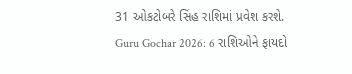31 ઓકટોબરે સિંહ રાશિમાં પ્રવેશ કરશે.
Guru Gochar 2026: 6 રાશિઓને ફાયદો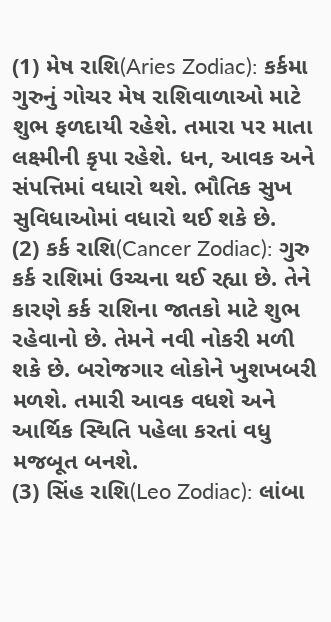(1) મેષ રાશિ(Aries Zodiac): કર્કમા ગુરુનું ગોચર મેષ રાશિવાળાઓ માટે શુભ ફળદાયી રહેશે. તમારા પર માતા લક્ષ્મીની કૃપા રહેશે. ધન, આવક અને સંપત્તિમાં વધારો થશે. ભૌતિક સુખ સુવિધાઓમાં વધારો થઈ શકે છે.
(2) કર્ક રાશિ(Cancer Zodiac): ગુરુ કર્ક રાશિમાં ઉચ્ચના થઈ રહ્યા છે. તેને કારણે કર્ક રાશિના જાતકો માટે શુભ રહેવાનો છે. તેમને નવી નોકરી મળી શકે છે. બરોજગાર લોકોને ખુશખબરી મળશે. તમારી આવક વધશે અને આર્થિક સ્થિતિ પહેલા કરતાં વધુ મજબૂત બનશે.
(3) સિંહ રાશિ(Leo Zodiac): લાંબા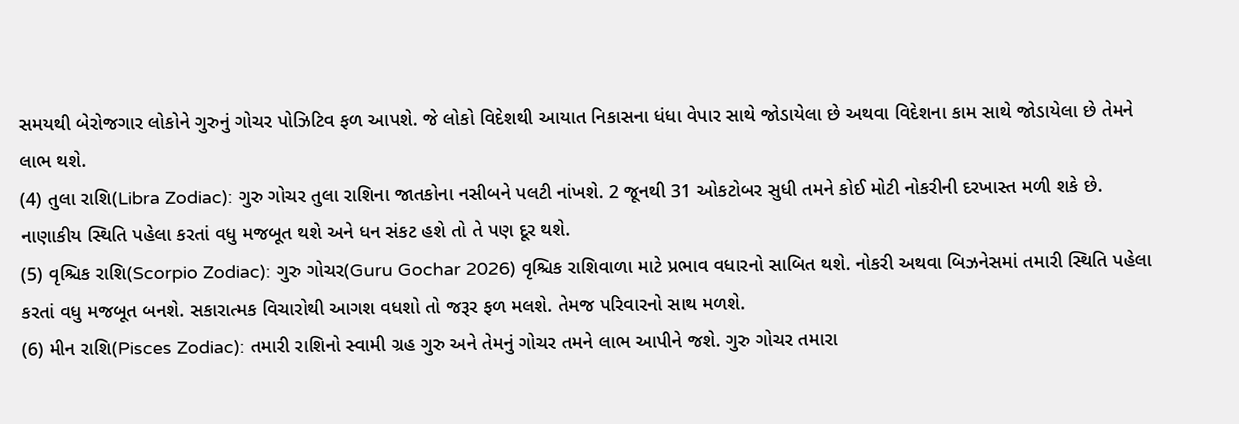સમયથી બેરોજગાર લોકોને ગુરુનું ગોચર પોઝિટિવ ફળ આપશે. જે લોકો વિદેશથી આયાત નિકાસના ધંધા વેપાર સાથે જોડાયેલા છે અથવા વિદેશના કામ સાથે જોડાયેલા છે તેમને લાભ થશે.
(4) તુલા રાશિ(Libra Zodiac): ગુરુ ગોચર તુલા રાશિના જાતકોના નસીબને પલટી નાંખશે. 2 જૂનથી 31 ઓકટોબર સુધી તમને કોઈ મોટી નોકરીની દરખાસ્ત મળી શકે છે. નાણાકીય સ્થિતિ પહેલા કરતાં વધુ મજબૂત થશે અને ધન સંકટ હશે તો તે પણ દૂર થશે.
(5) વૃશ્ચિક રાશિ(Scorpio Zodiac): ગુરુ ગોચર(Guru Gochar 2026) વૃશ્ચિક રાશિવાળા માટે પ્રભાવ વધારનો સાબિત થશે. નોકરી અથવા બિઝનેસમાં તમારી સ્થિતિ પહેલા કરતાં વધુ મજબૂત બનશે. સકારાત્મક વિચારોથી આગશ વધશો તો જરૂર ફળ મલશે. તેમજ પરિવારનો સાથ મળશે.
(6) મીન રાશિ(Pisces Zodiac): તમારી રાશિનો સ્વામી ગ્રહ ગુરુ અને તેમનું ગોચર તમને લાભ આપીને જશે. ગુરુ ગોચર તમારા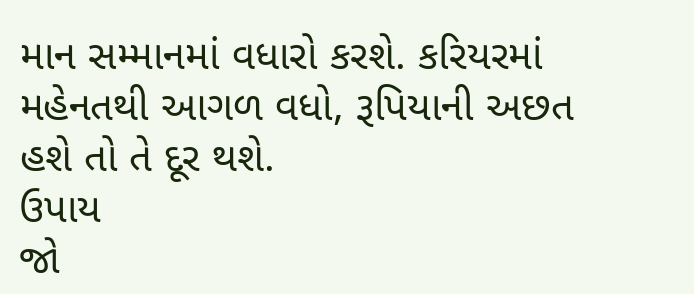માન સમ્માનમાં વધારો કરશે. કરિયરમાં મહેનતથી આગળ વધો, રૂપિયાની અછત હશે તો તે દૂર થશે.
ઉપાય
જો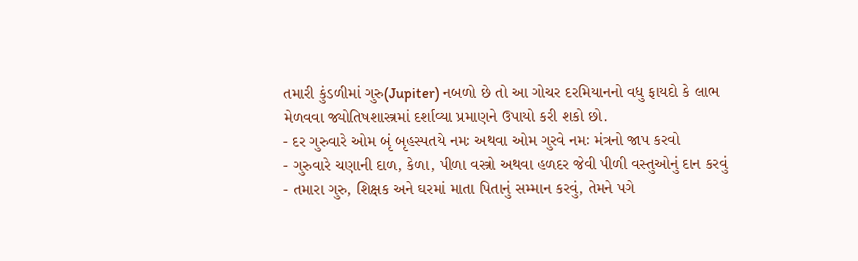તમારી કુંડળીમાં ગુરુ(Jupiter) નબળો છે તો આ ગોચર દરમિયાનનો વધુ ફાયદો કે લાભ મેળવવા જ્યોતિષશાસ્ત્રમાં દર્શાવ્યા પ્રમાણને ઉપાયો કરી શકો છો.
- દર ગુરુવારે ઓમ બૃં બૃહસ્પતયે નમઃ અથવા ઓમ ગુરવે નમઃ મંત્રનો જાપ કરવો
- ગુરુવારે ચણાની દાળ, કેળા, પીળા વસ્ત્રો અથવા હળદર જેવી પીળી વસ્તુઓનું દાન કરવું
- તમારા ગુરુ, શિક્ષક અને ઘરમાં માતા પિતાનું સમ્માન કરવું, તેમને પગે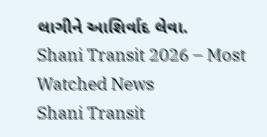લાગીને આશિર્વાદ લેવા.
Shani Transit 2026 – Most Watched News
Shani Transit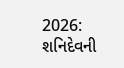2026: શનિદેવની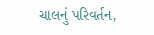ચાલનું પરિવર્તન,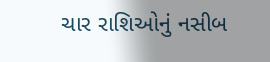ચાર રાશિઓનું નસીબ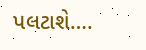પલટાશે….